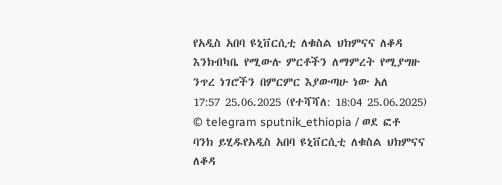የአዲስ አበባ ዩኒቨርሲቲ ለቁስል ህክምናና ለቆዳ እንክብካቤ የሚውሉ ምርቶችን ለማምረት የሚያግዙ ንጥረ ነገሮችን በምርምር እያውጣሁ ነው አለ
17:57 25.06.2025 (የተሻሻለ: 18:04 25.06.2025)
© telegram sputnik_ethiopia / ወደ ፎቶ ባንክ ይሂዱየአዲስ አበባ ዩኒቨርሲቲ ለቁስል ህክምናና ለቆዳ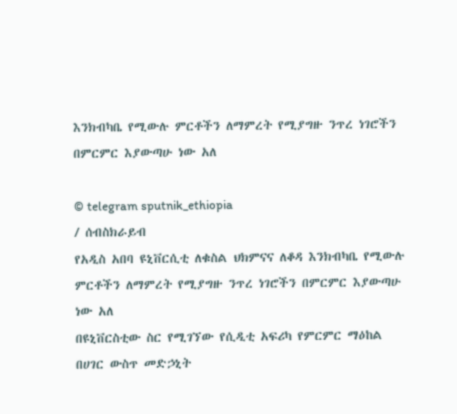እንክብካቤ የሚውሉ ምርቶችን ለማምረት የሚያግዙ ንጥረ ነገሮችን በምርምር እያውጣሁ ነው አለ

© telegram sputnik_ethiopia
/ ሰብስክራይብ
የአዲስ አበባ ዩኒቨርሲቲ ለቁስል ህክምናና ለቆዳ እንክብካቤ የሚውሉ ምርቶችን ለማምረት የሚያግዙ ንጥረ ነገሮችን በምርምር እያውጣሁ ነው አለ
በዩኒቨርስቲው ስር የሚገኘው የሲዲቲ አፍሪካ የምርምር ማዕከል በሀገር ውስጥ መድኃኒት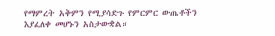የማምረት አቅምን የሚያሳድጉ የምርምር ውጤቶችን እያፈለቀ መሆኑን አስታውቋል።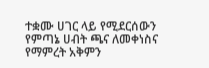ተቋሙ ሀገር ላይ የሚደርሰውን የምጣኔ ሀብት ጫና ለመቀነስና የማምረት አቅምን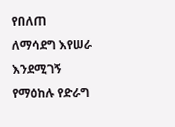የበለጠ ለማሳደግ እየሠራ እንደሚገኝ የማዕከሉ የድራግ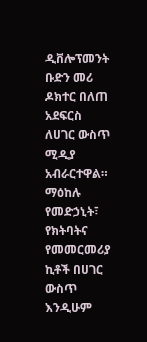ዲቨሎፕመንት ቡድን መሪ ዶክተር በለጠ አደፍርስ ለሀገር ውስጥ ሚዲያ አብራርተዋል።
ማዕከሉ የመድኃኒት፣ የክትባትና የመመርመሪያ ኪቶች በሀገር ውስጥ እንዲሁም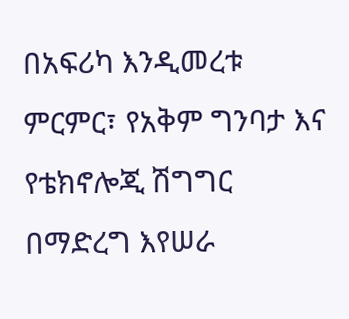በአፍሪካ እንዲመረቱ ምርምር፣ የአቅም ግንባታ እና የቴክኖሎጂ ሽግግር በማድረግ እየሠራ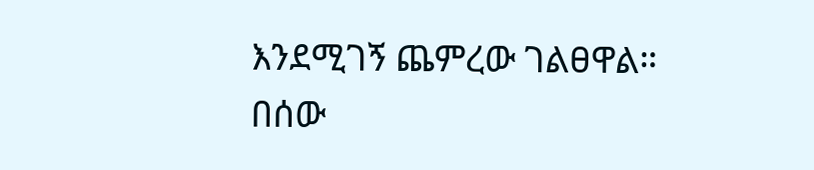እንደሚገኝ ጨምረው ገልፀዋል።
በሰው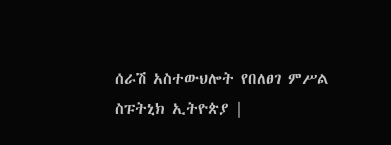ሰራሽ አስተውህሎት የበለፀገ ምሥል
ስፑትኒክ ኢትዮጵያ |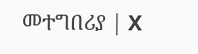መተግበሪያ | X